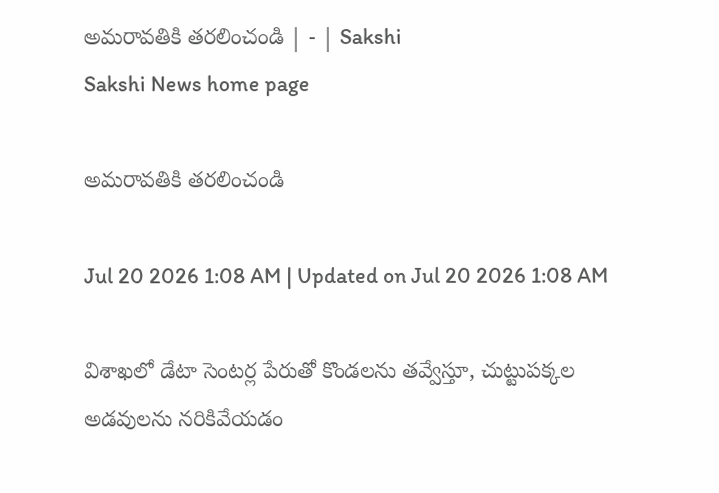అమరావతికి తరలించండి | - | Sakshi
Sakshi News home page

అమరావతికి తరలించండి

Jul 20 2026 1:08 AM | Updated on Jul 20 2026 1:08 AM

విశాఖలో డేటా సెంటర్ల పేరుతో కొండలను తవ్వేస్తూ, చుట్టుపక్కల అడవులను నరికివేయడం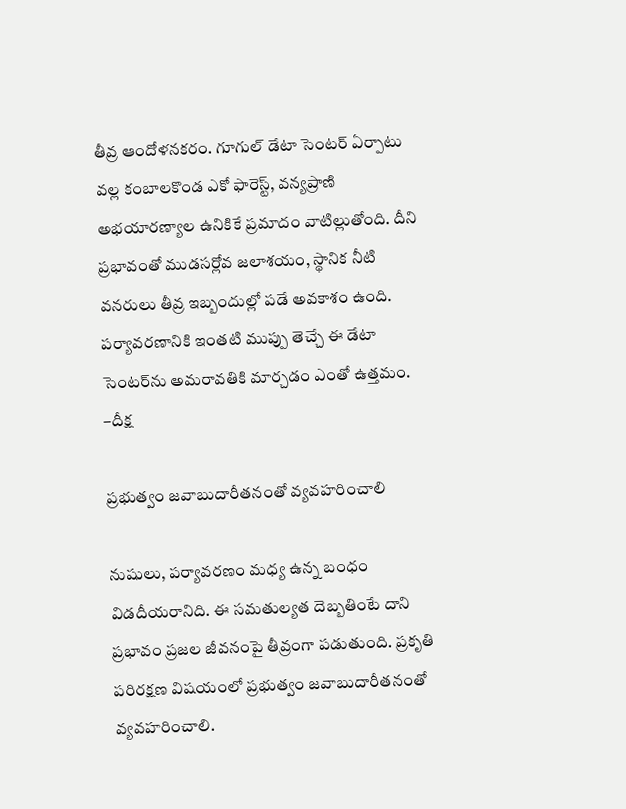తీవ్ర ఆందోళనకరం. గూగుల్‌ డేటా సెంటర్‌ ఏర్పాటు వల్ల కంబాలకొండ ఎకో ఫారెస్ట్‌, వన్యప్రాణి అభయారణ్యాల ఉనికికే ప్రమాదం వాటిల్లుతోంది. దీని ప్రభావంతో ముడసర్లోవ జలాశయం, స్థానిక నీటి వనరులు తీవ్ర ఇబ్బందుల్లో పడే అవకాశం ఉంది. పర్యావరణానికి ఇంతటి ముప్పు తెచ్చే ఈ డేటా సెంటర్‌ను అమరావతికి మార్చడం ఎంతో ఉత్తమం. –దీక్ష

ప్రభుత్వం జవాబుదారీతనంతో వ్యవహరించాలి

నుషులు, పర్యావరణం మధ్య ఉన్న బంధం విడదీయరానిది. ఈ సమతుల్యత దెబ్బతింటే దాని ప్రభావం ప్రజల జీవనంపై తీవ్రంగా పడుతుంది. ప్రకృతి పరిరక్షణ విషయంలో ప్రభుత్వం జవాబుదారీతనంతో వ్యవహరించాలి.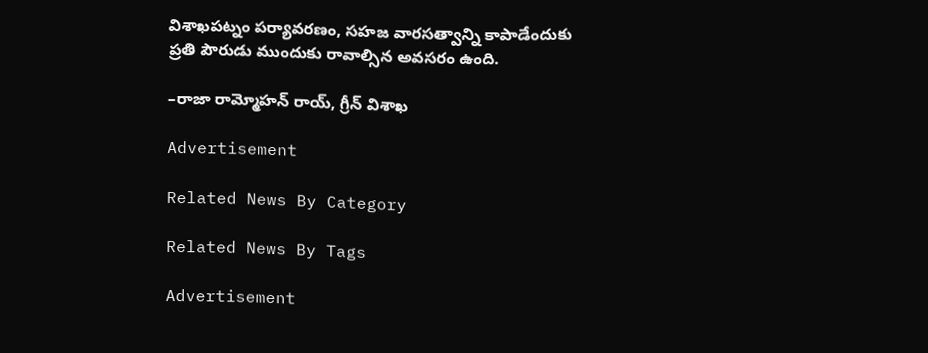విశాఖపట్నం పర్యావరణం, సహజ వారసత్వాన్ని కాపాడేందుకు ప్రతి పౌరుడు ముందుకు రావాల్సిన అవసరం ఉంది.

–రాజా రామ్మోహన్‌ రాయ్‌, గ్రీన్‌ విశాఖ

Advertisement

Related News By Category

Related News By Tags

Advertisement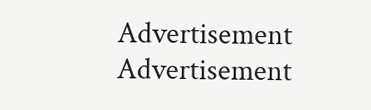Advertisement
Advertisement